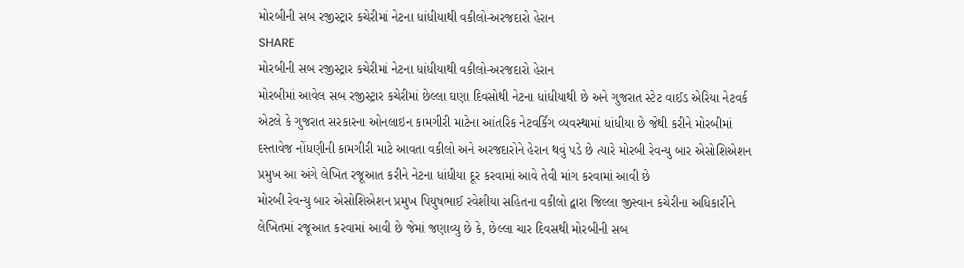મોરબીની સબ રજીસ્ટ્રાર કચેરીમાં નેટના ધાંધીયાથી વકીલો-અરજદારો હેરાન
SHARE
મોરબીની સબ રજીસ્ટ્રાર કચેરીમાં નેટના ધાંધીયાથી વકીલો-અરજદારો હેરાન
મોરબીમાં આવેલ સબ રજીસ્ટ્રાર કચેરીમાં છેલ્લા ઘણા દિવસોથી નેટના ધાંધીયાથી છે અને ગુજરાત સ્ટેટ વાઈડ એરિયા નેટવર્ક એટલે કે ગુજરાત સરકારના ઓનલાઇન કામગીરી માટેના આંતરિક નેટવર્કિંગ વ્યવસ્થામાં ધાંધીયા છે જેથી કરીને મોરબીમાં દસ્તાવેજ નોંધણીની કામગીરી માટે આવતા વકીલો અને અરજદારોને હેરાન થવું પડે છે ત્યારે મોરબી રેવન્યુ બાર એસોશિએશન પ્રમુખ આ અંગે લેખિત રજૂઆત કરીને નેટના ધાંધીયા દૂર કરવામાં આવે તેવી માંગ કરવામાં આવી છે
મોરબી રેવન્યુ બાર એસોશિએશન પ્રમુખ પિયુષભાઈ રવેશીયા સહિતના વકીલો દ્વારા જિલ્લા જીસ્વાન કચેરીના અધિકારીને લેખિતમાં રજૂઆત કરવામાં આવી છે જેમાં જણાવ્યુ છે કે, છેલ્લા ચાર દિવસથી મોરબીની સબ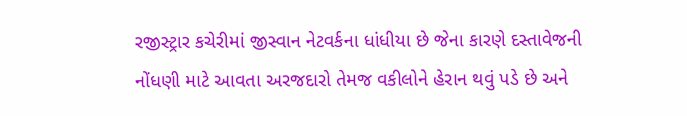રજીસ્ટ્રાર કચેરીમાં જીસ્વાન નેટવર્કના ધાંધીયા છે જેના કારણે દસ્તાવેજની નોંધણી માટે આવતા અરજદારો તેમજ વકીલોને હેરાન થવું પડે છે અને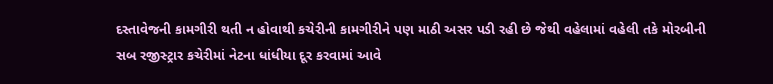દસ્તાવેજની કામગીરી થતી ન હોવાથી કચેરીની કામગીરીને પણ માઠી અસર પડી રહી છે જેથી વહેલામાં વહેલી તકે મોરબીની સબ રજીસ્ટ્રાર કચેરીમાં નેટના ધાંધીયા દૂર કરવામાં આવે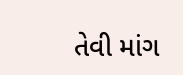તેવી માંગ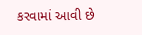કરવામાં આવી છે